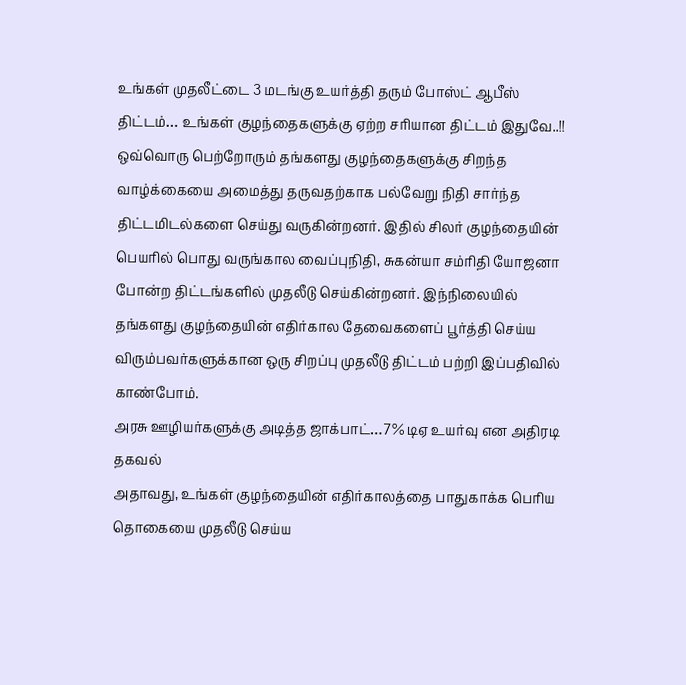உங்கள் முதலீட்டை 3 மடங்கு உயர்த்தி தரும் போஸ்ட் ஆபீஸ் திட்டம்… உங்கள் குழந்தைகளுக்கு ஏற்ற சரியான திட்டம் இதுவே..!!
ஒவ்வொரு பெற்றோரும் தங்களது குழந்தைகளுக்கு சிறந்த வாழ்க்கையை அமைத்து தருவதற்காக பல்வேறு நிதி சார்ந்த திட்டமிடல்களை செய்து வருகின்றனர். இதில் சிலர் குழந்தையின் பெயரில் பொது வருங்கால வைப்புநிதி, சுகன்யா சம்ரிதி யோஜனா போன்ற திட்டங்களில் முதலீடு செய்கின்றனர். இந்நிலையில் தங்களது குழந்தையின் எதிர்கால தேவைகளைப் பூர்த்தி செய்ய விரும்பவர்களுக்கான ஒரு சிறப்பு முதலீடு திட்டம் பற்றி இப்பதிவில் காண்போம்.
அரசு ஊழியர்களுக்கு அடித்த ஜாக்பாட்…7% டிஏ உயர்வு என அதிரடி தகவல்
அதாவது, உங்கள் குழந்தையின் எதிர்காலத்தை பாதுகாக்க பெரிய தொகையை முதலீடு செய்ய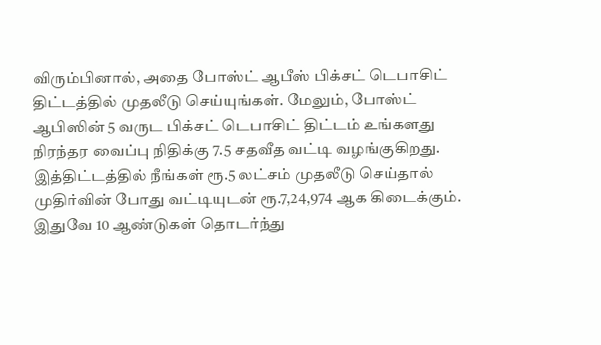விரும்பினால், அதை போஸ்ட் ஆபீஸ் பிக்சட் டெபாசிட் திட்டத்தில் முதலீடு செய்யுங்கள். மேலும், போஸ்ட் ஆபிஸின் 5 வருட பிக்சட் டெபாசிட் திட்டம் உங்களது நிரந்தர வைப்பு நிதிக்கு 7.5 சதவீத வட்டி வழங்குகிறது. இத்திட்டத்தில் நீங்கள் ரூ.5 லட்சம் முதலீடு செய்தால் முதிர்வின் போது வட்டியுடன் ரூ.7,24,974 ஆக கிடைக்கும். இதுவே 10 ஆண்டுகள் தொடர்ந்து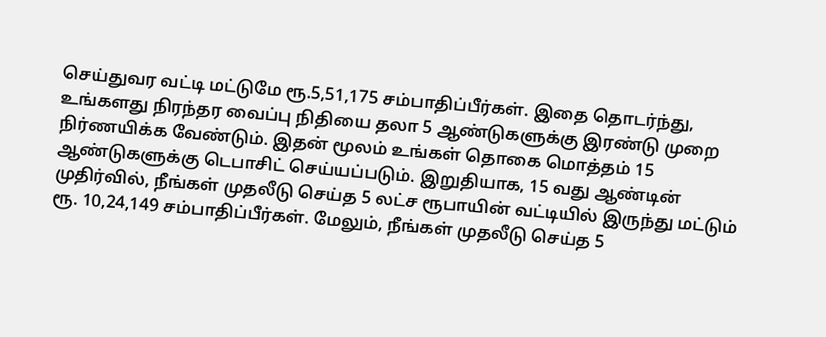செய்துவர வட்டி மட்டுமே ரூ.5,51,175 சம்பாதிப்பீர்கள். இதை தொடர்ந்து, உங்களது நிரந்தர வைப்பு நிதியை தலா 5 ஆண்டுகளுக்கு இரண்டு முறை நிர்ணயிக்க வேண்டும். இதன் மூலம் உங்கள் தொகை மொத்தம் 15 ஆண்டுகளுக்கு டெபாசிட் செய்யப்படும். இறுதியாக, 15 வது ஆண்டின் முதிர்வில், நீங்கள் முதலீடு செய்த 5 லட்ச ரூபாயின் வட்டியில் இருந்து மட்டும் ரூ. 10,24,149 சம்பாதிப்பீர்கள். மேலும், நீங்கள் முதலீடு செய்த 5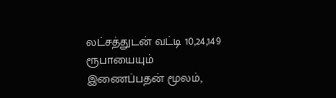லட்சத்துடன் வட்டி 10,24,149 ரூபாயையும் இணைப்பதன் மூலம்,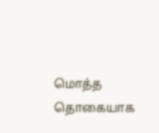மொத்த தொகையாக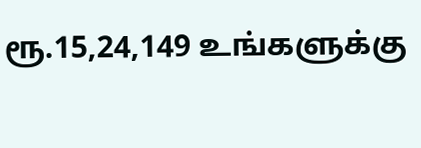ரூ.15,24,149 உங்களுக்கு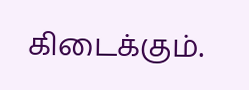கிடைக்கும்.